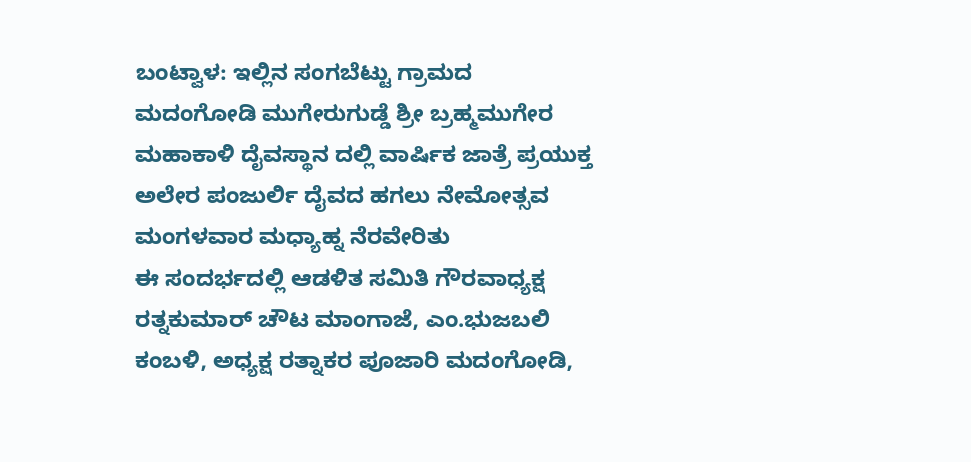ಬಂಟ್ವಾಳ: ಇಲ್ಲಿನ ಸಂಗಬೆಟ್ಟು ಗ್ರಾಮದ ಮದಂಗೋಡಿ ಮುಗೇರುಗುಡ್ಡೆ ಶ್ರೀ ಬ್ರಹ್ಮಮುಗೇರ ಮಹಾಕಾಳಿ ದೈವಸ್ಥಾನ ದಲ್ಲಿ ವಾರ್ಷಿಕ ಜಾತ್ರೆ ಪ್ರಯುಕ್ತ ಅಲೇರ ಪಂಜುರ್ಲಿ ದೈವದ ಹಗಲು ನೇಮೋತ್ಸವ ಮಂಗಳವಾರ ಮಧ್ಯಾಹ್ನ ನೆರವೇರಿತು
ಈ ಸಂದರ್ಭದಲ್ಲಿ ಆಡಳಿತ ಸಮಿತಿ ಗೌರವಾಧ್ಯಕ್ಷ ರತ್ನಕುಮಾರ್ ಚೌಟ ಮಾಂಗಾಜೆ, ಎಂ.ಭುಜಬಲಿ ಕಂಬಳಿ, ಅಧ್ಯಕ್ಷ ರತ್ನಾಕರ ಪೂಜಾರಿ ಮದಂಗೋಡಿ,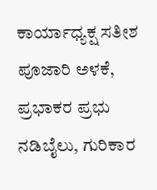ಕಾರ್ಯಾಧ್ಯಕ್ಷ ಸತೀಶ
ಪೂಜಾರಿ ಅಳಕೆ, ಪ್ರಭಾಕರ ಪ್ರಭು ನಡಿಬೈಲು, ಗುರಿಕಾರ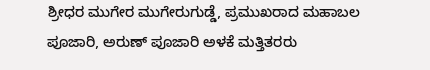ಶ್ರೀಧರ ಮುಗೇರ ಮುಗೇರುಗುಡ್ಡೆ, ಪ್ರಮುಖರಾದ ಮಹಾಬಲ ಪೂಜಾರಿ, ಅರುಣ್ ಪೂಜಾರಿ ಅಳಕೆ ಮತ್ತಿತರರು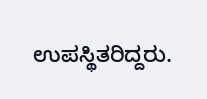ಉಪಸ್ಥಿತರಿದ್ದರು.